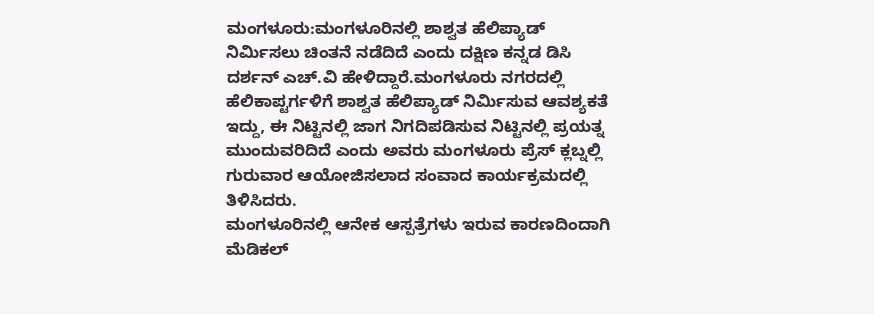ಮಂಗಳೂರು:ಮಂಗಳೂರಿನಲ್ಲಿ ಶಾಶ್ವತ ಹೆಲಿಪ್ಯಾಡ್ ನಿರ್ಮಿಸಲು ಚಿಂತನೆ ನಡೆದಿದೆ ಎಂದು ದಕ್ಷಿಣ ಕನ್ನಡ ಡಿಸಿ ದರ್ಶನ್ ಎಚ್.ವಿ ಹೇಳಿದ್ದಾರೆ.ಮಂಗಳೂರು ನಗರದಲ್ಲಿ ಹೆಲಿಕಾಪ್ಟರ್ಗಳಿಗೆ ಶಾಶ್ವತ ಹೆಲಿಪ್ಯಾಡ್ ನಿರ್ಮಿಸುವ ಆವಶ್ಯಕತೆ ಇದ್ದು, ಈ ನಿಟ್ಟಿನಲ್ಲಿ ಜಾಗ ನಿಗದಿಪಡಿಸುವ ನಿಟ್ಟಿನಲ್ಲಿ ಪ್ರಯತ್ನ ಮುಂದುವರಿದಿದೆ ಎಂದು ಅವರು ಮಂಗಳೂರು ಪ್ರೆಸ್ ಕ್ಲಬ್ನಲ್ಲಿ ಗುರುವಾರ ಆಯೋಜಿಸಲಾದ ಸಂವಾದ ಕಾರ್ಯಕ್ರಮದಲ್ಲಿ ತಿಳಿಸಿದರು.
ಮಂಗಳೂರಿನಲ್ಲಿ ಆನೇಕ ಆಸ್ಪತ್ರೆಗಳು ಇರುವ ಕಾರಣದಿಂದಾಗಿ ಮೆಡಿಕಲ್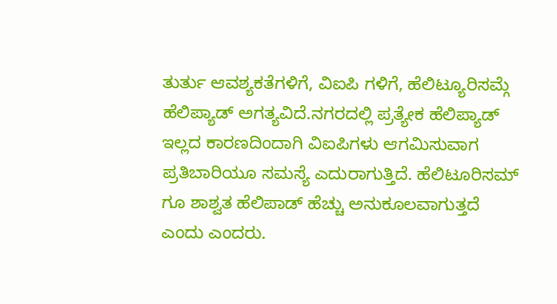ತುರ್ತು ಆವಶ್ಯಕತೆಗಳಿಗೆ, ವಿಐಪಿ ಗಳಿಗೆ, ಹೆಲಿಟ್ಯೂರಿಸಮ್ಗೆ ಹೆಲಿಪ್ಯಾಡ್ ಅಗತ್ಯವಿದೆ.ನಗರದಲ್ಲಿ ಪ್ರತ್ಯೇಕ ಹೆಲಿಪ್ಯಾಡ್ ಇಲ್ಲದ ಕಾರಣದಿಂದಾಗಿ ವಿಐಪಿಗಳು ಆಗಮಿಸುವಾಗ ಪ್ರತಿಬಾರಿಯೂ ಸಮಸ್ಯೆ ಎದುರಾಗುತ್ತಿದೆ. ಹೆಲಿಟೂರಿಸಮ್ ಗೂ ಶಾಶ್ವತ ಹೆಲಿಪಾಡ್ ಹೆಚ್ಚು ಅನುಕೂಲವಾಗುತ್ತದೆ ಎಂದು ಎಂದರು.